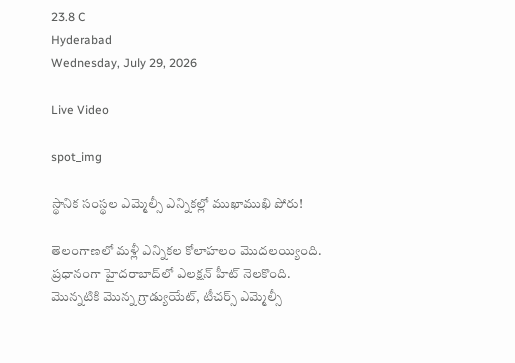23.8 C
Hyderabad
Wednesday, July 29, 2026

Live Video

spot_img

స్థానిక సంస్థల ఎమ్మెల్సీ ఎన్నికల్లో ముఖాముఖి పోరు!

తెలంగాణలో మళ్లీ ఎన్నికల కోలాహలం మొదలయ్యింది. ప్రధానంగా హైదరాబాద్‌లో ఎలక్షన్‌ హీట్‌ నెలకొంది. మొన్నటికి మొన్న గ్రాడ్యుయేట్‌, టీచర్స్‌ ఎమ్మెల్సీ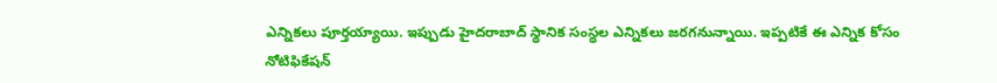ఎన్నికలు పూర్తయ్యాయి. ఇప్పుడు హైదరాబాద్‌ స్థానిక సంస్థల ఎన్నికలు జరగనున్నాయి. ఇప్పటికే ఈ ఎన్నిక కోసం నోటిఫికేషన్‌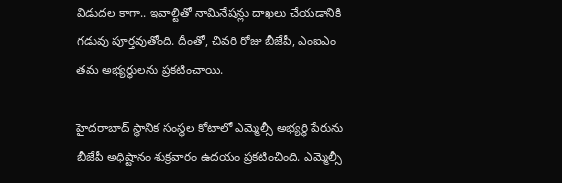విడుదల కాగా.. ఇవాల్టితో నామినేషన్లు దాఖలు చేయడానికి గడువు పూర్తవుతోంది. దీంతో, చివరి రోజు బీజేపీ, ఎంఐఎం తమ అభ్యర్థులను ప్రకటించాయి.

హైదరాబాద్ స్థానిక సంస్థల కోటాలో ఎమ్మెల్సీ అభ్యర్థి పేరును బీజేపీ అధిష్టానం శుక్రవారం ఉదయం ప్రకటించింది. ఎమ్మెల్సీ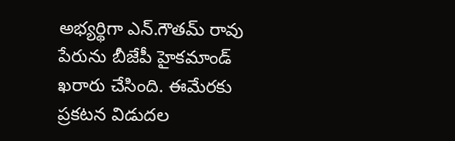అభ్యర్థిగా ఎన్.గౌతమ్‌ రావు పేరును బీజేపీ హైకమాండ్ ఖరారు చేసింది. ఈమేరకు ప్రకటన విడుదల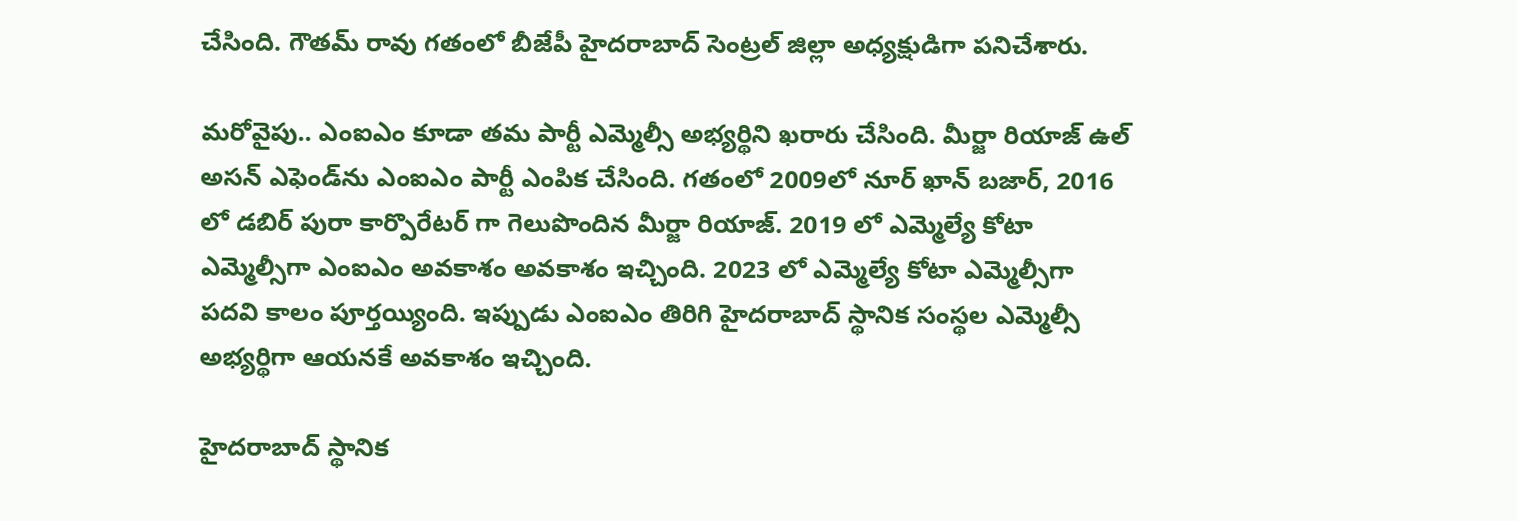చేసింది. గౌతమ్‌ రావు గతంలో బీజేపీ హైదరాబాద్‌ సెంట్రల్‌ జిల్లా అధ్యక్షుడిగా పనిచేశారు.

మరోవైపు.. ఎంఐఎం కూడా తమ పార్టీ ఎమ్మెల్సీ అభ్యర్థిని ఖరారు చేసింది. మీర్జా రియాజ్ ఉల్ అసన్ ఎఫెండ్‌ను ఎంఐఎం పార్టీ ఎంపిక చేసింది. గతంలో 2009లో నూర్ ఖాన్ బజార్, 2016 లో డబిర్ పురా కార్పొరేటర్ గా గెలుపొందిన మీర్జా రియాజ్. 2019 లో ఎమ్మెల్యే కోటా ఎమ్మెల్సీగా ఎంఐఎం అవకాశం అవకాశం ఇచ్చింది. 2023 లో ఎమ్మెల్యే కోటా ఎమ్మెల్సీగా పదవి కాలం పూర్తయ్యింది. ఇప్పుడు ఎంఐఎం తిరిగి హైదరాబాద్ స్థానిక సంస్థల ఎమ్మెల్సీ అభ్యర్థిగా ఆయనకే అవకాశం ఇచ్చింది.

హైదరాబాద్‌ స్థానిక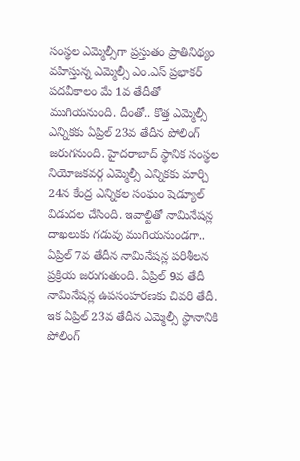సంస్థల ఎమ్మెల్సీగా ప్రస్తుతం ప్రాతినిథ్యం వహిస్తున్న ఎమ్మెల్సీ ఎం.ఎస్ ప్రభాకర్ పదవీకాలం మే 1వ తేదీతో ముగియనుంది. దీంతో.. కొత్త ఎమ్మెల్సీ ఎన్నికకు ఏప్రిల్ 23వ తేదీన పోలింగ్ జరుగనుంది. హైదరాబాద్‌ స్థానిక సంస్థల నియోజకవర్గ ఎమ్మెల్సీ ఎన్నికకు మార్చి 24న కేంద్ర ఎన్నికల సంఘం షెడ్యూల్ విడుదల చేసింది. ఇవాల్టితో నామినేషన్ల దాఖలుకు గడువు ముగియనుండగా.. ఏప్రిల్ 7వ తేదీన నామినేషన్ల పరిశీలన ప్రక్రియ జరుగుతుంది. ఏప్రిల్ 9వ తేదీ నామినేషన్ల ఉపసంహరణకు చివరి తేదీ. ఇక ఏప్రిల్ 23వ తేదీన ఎమ్మెల్సీ స్థానానికి పోలింగ్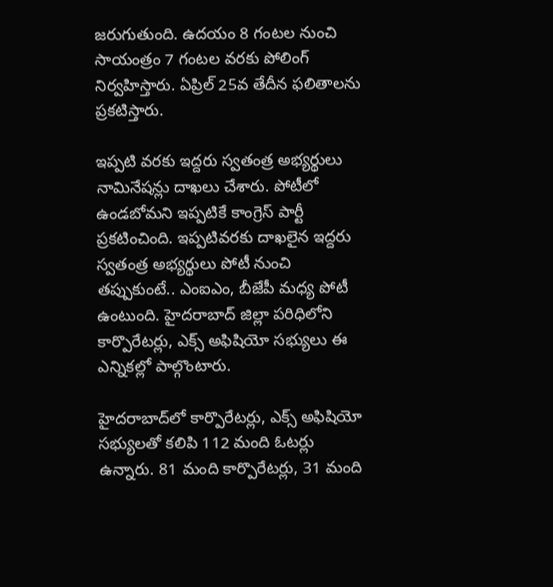జరుగుతుంది. ఉదయం 8 గంటల నుంచి సాయంత్రం 7 గంటల వరకు పోలింగ్ నిర్వహిస్తారు. ఏప్రిల్ 25వ తేదీన ఫలితాలను ప్రకటిస్తారు.

ఇప్పటి వరకు ఇద్దరు స్వతంత్ర అభ్యర్థులు నామినేషన్లు దాఖలు చేశారు. పోటీలో ఉండబోమని ఇప్పటికే కాంగ్రెస్ పార్టీ ప్రకటించింది. ఇప్పటివరకు దాఖలైన ఇద్దరు స్వతంత్ర అభ్యర్థులు పోటీ నుంచి తప్పుకుంటే.. ఎంఐఎం, బీజేపీ మధ్య పోటీ ఉంటుంది. హైదరాబాద్ జిల్లా పరిధిలోని కార్పొరేటర్లు, ఎక్స్ అఫిషియో సభ్యులు ఈ ఎన్నికల్లో పాల్గొంటారు.

హైదరాబాద్‌లో కార్పొరేటర్లు, ఎక్స్ అఫిషియో సభ్యులతో కలిపి 112 మంది ఓటర్లు ఉన్నారు. 81 మంది కార్పొరేటర్లు, 31 మంది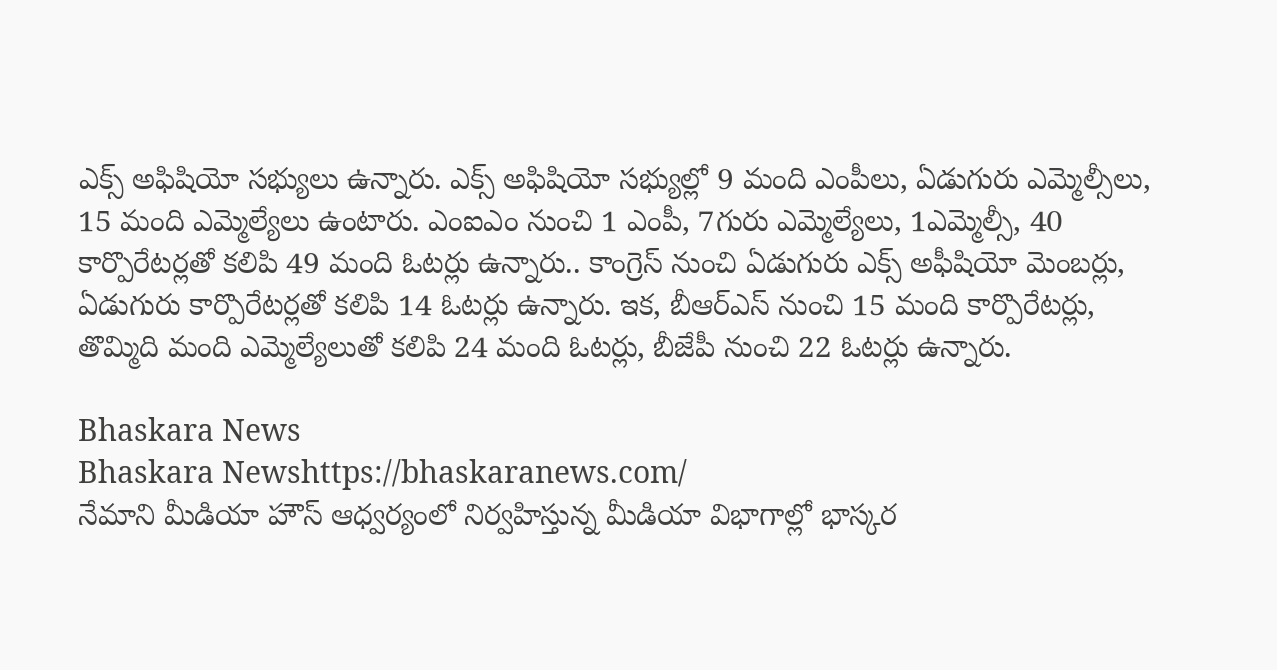ఎక్స్ అఫిషియో సభ్యులు ఉన్నారు. ఎక్స్ అఫిషియో సభ్యుల్లో 9 మంది ఎంపీలు, ఏడుగురు ఎమ్మెల్సీలు, 15 మంది ఎమ్మెల్యేలు ఉంటారు. ఎంఐఎం నుంచి 1 ఎంపీ, 7గురు ఎమ్మెల్యేలు, 1ఎమ్మెల్సీ, 40 కార్పొరేటర్లతో కలిపి 49 మంది ఓటర్లు ఉన్నారు.. కాంగ్రెస్ నుంచి ఏడుగురు ఎక్స్‌ అఫీషియో మెంబర్లు, ఏడుగురు కార్పొరేటర్లతో కలిపి 14 ఓటర్లు ఉన్నారు. ఇక, బీఆర్ఎస్ నుంచి 15 మంది కార్పొరేటర్లు, తొమ్మిది మంది ఎమ్మెల్యేలుతో కలిపి 24 మంది ఓటర్లు, బీజేపీ నుంచి 22 ఓటర్లు ఉన్నారు.

Bhaskara News
Bhaskara Newshttps://bhaskaranews.com/
నేమాని మీడియా హౌస్ ఆధ్వర్యంలో నిర్వహిస్తున్న మీడియా విభాగాల్లో భాస్కర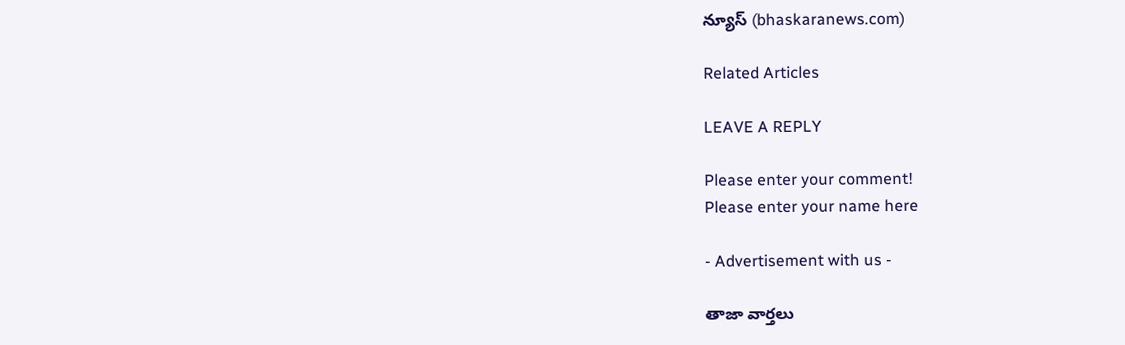న్యూస్ (bhaskaranews.com)

Related Articles

LEAVE A REPLY

Please enter your comment!
Please enter your name here

- Advertisement with us -

తాజా వార్తలు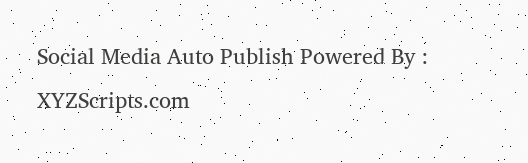Social Media Auto Publish Powered By : XYZScripts.com